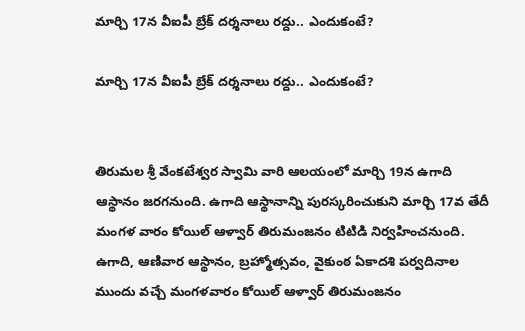మార్చి 17న వీఐపీ బ్రేక్ దర్శనాలు రద్దు.. ఎందుకంటే?

మార్చి 17న వీఐపీ బ్రేక్ దర్శనాలు రద్దు.. ఎందుకంటే?


తిరుమల శ్రీ వేంకటేశ్వర స్వామి వారి ఆలయంలో మార్చి 19న ఉగాది ఆస్థానం జరగనుంది. ఉగాది ఆస్థానాన్ని పుర‌స్క‌రించుకుని మార్చి 17వ తేదీ మంగళ వారం కోయిల్‌ ఆళ్వార్‌ తిరుమంజనం టిటిడి నిర్వహించనుంది. ఉగాది, ఆణివార ఆస్థానం, బ్రహ్మోత్సవం, వైకుంఠ ఏకాదశి పర్వదినాల ముందు వ‌చ్చే మంగళవారం కోయిల్‌ ఆళ్వార్‌ తిరుమంజనం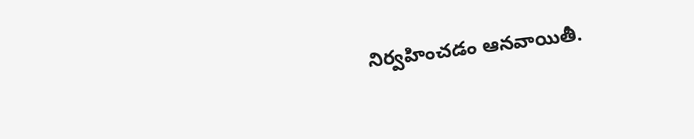నిర్వహించ‌డం ఆనవాయితీ.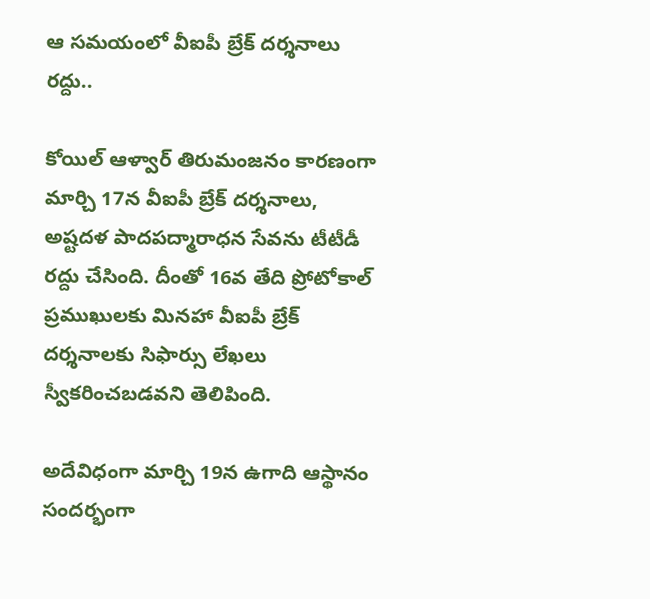ఆ సమయంలో వీఐపీ బ్రేక్ దర్శనాలు రద్దు..

కోయిల్ ఆళ్వార్ తిరుమంజనం కారణంగా మార్చి 17న వీఐపీ బ్రేక్ దర్శనాలు, అష్టదళ పాదపద్మారాధన సేవను టీటీడీ రద్దు చేసింది. దీంతో 16వ తేది ప్రోటోకాల్ ప్రముఖులకు మినహా వీఐపీ బ్రేక్ దర్శనాలకు సిఫార్సు లేఖలు స్వీకరించబడవని తెలిపింది.

అదేవిధంగా మార్చి 19న ఉగాది ఆస్థానం సందర్భంగా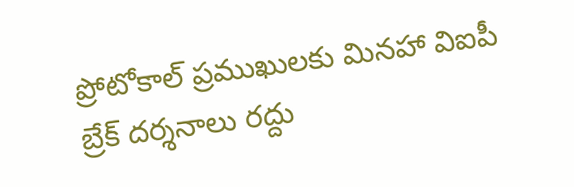ప్రోటోకాల్ ప్రముఖులకు మినహా విఐపీ బ్రేక్ దర్శనాలు రద్దు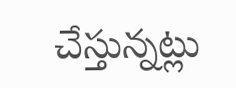చేస్తున్నట్లు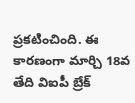ప్రకటించింది. ఈ కారణంగా మార్చి 18వ తేది విఐపీ బ్రేక్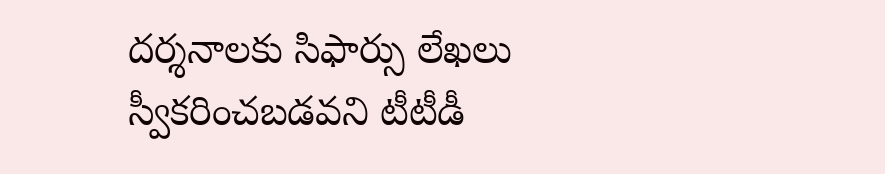దర్శనాలకు సిఫార్సు లేఖలు స్వీకరించబడవని టీటీడీ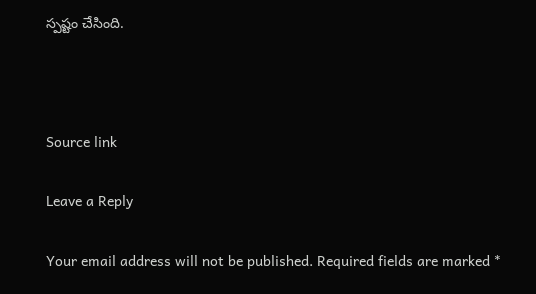స్పష్టం చేసింది.



Source link

Leave a Reply

Your email address will not be published. Required fields are marked *